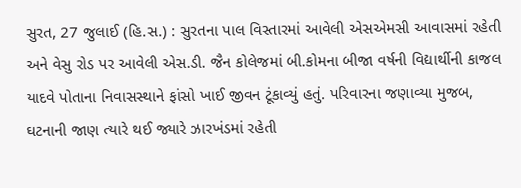સુરત, 27 જુલાઈ (હિ.સ.) : સુરતના પાલ વિસ્તારમાં આવેલી એસએમસી આવાસમાં રહેતી અને વેસુ રોડ પર આવેલી એસ.ડી. જૈન કોલેજમાં બી.કોમના બીજા વર્ષની વિદ્યાર્થીની કાજલ યાદવે પોતાના નિવાસસ્થાને ફાંસો ખાઈ જીવન ટૂંકાવ્યું હતું. પરિવારના જણાવ્યા મુજબ, ઘટનાની જાણ ત્યારે થઈ જ્યારે ઝારખંડમાં રહેતી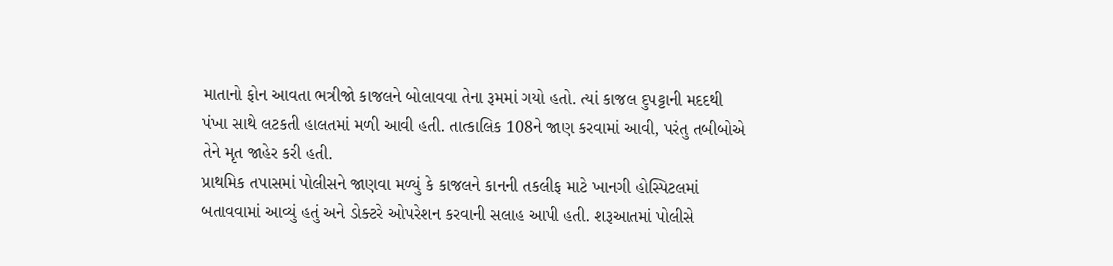માતાનો ફોન આવતા ભત્રીજો કાજલને બોલાવવા તેના રૂમમાં ગયો હતો. ત્યાં કાજલ દુપટ્ટાની મદદથી પંખા સાથે લટકતી હાલતમાં મળી આવી હતી. તાત્કાલિક 108ને જાણ કરવામાં આવી, પરંતુ તબીબોએ તેને મૃત જાહેર કરી હતી.
પ્રાથમિક તપાસમાં પોલીસને જાણવા મળ્યું કે કાજલને કાનની તકલીફ માટે ખાનગી હોસ્પિટલમાં બતાવવામાં આવ્યું હતું અને ડોક્ટરે ઓપરેશન કરવાની સલાહ આપી હતી. શરૂઆતમાં પોલીસે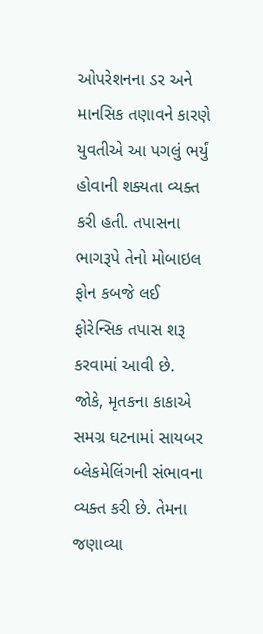ઓપરેશનના ડર અને માનસિક તણાવને કારણે યુવતીએ આ પગલું ભર્યું હોવાની શક્યતા વ્યક્ત કરી હતી. તપાસના ભાગરૂપે તેનો મોબાઇલ ફોન કબજે લઈ ફોરેન્સિક તપાસ શરૂ કરવામાં આવી છે.
જોકે, મૃતકના કાકાએ સમગ્ર ઘટનામાં સાયબર બ્લેકમેલિંગની સંભાવના વ્યક્ત કરી છે. તેમના જણાવ્યા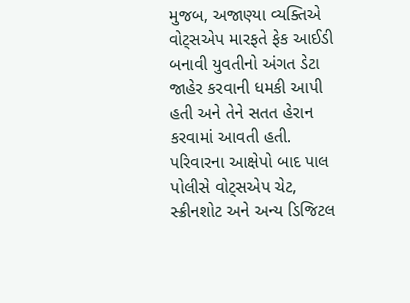મુજબ, અજાણ્યા વ્યક્તિએ વોટ્સએપ મારફતે ફેક આઈડી બનાવી યુવતીનો અંગત ડેટા જાહેર કરવાની ધમકી આપી હતી અને તેને સતત હેરાન કરવામાં આવતી હતી. પરિવારના આક્ષેપો બાદ પાલ પોલીસે વોટ્સએપ ચેટ, સ્ક્રીનશોટ અને અન્ય ડિજિટલ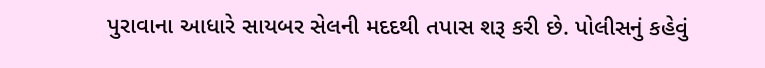પુરાવાના આધારે સાયબર સેલની મદદથી તપાસ શરૂ કરી છે. પોલીસનું કહેવું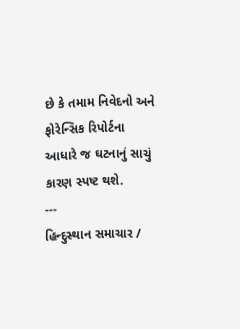છે કે તમામ નિવેદનો અને ફોરેન્સિક રિપોર્ટના આધારે જ ઘટનાનું સાચું કારણ સ્પષ્ટ થશે.
---
હિન્દુસ્થાન સમાચાર /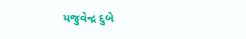યજુવેન્દ્ર દુબે